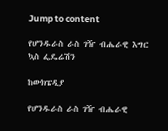Jump to content

የሆንዱራስ ራስ ገዥ ብሔራዊ እግር ኳስ ፌዴሬሽን

ከውክፔዲያ

የሆንዱራስ ራስ ገዥ ብሔራዊ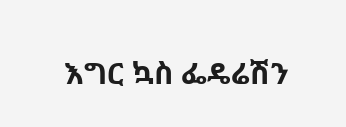እግር ኳስ ፌዴሬሽን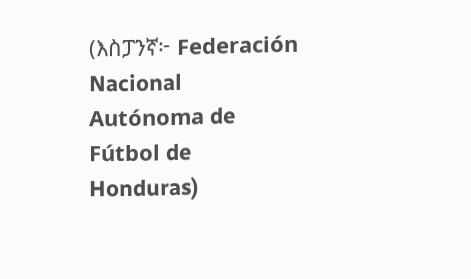(እስፓንኛ፦ Federación Nacional Autónoma de Fútbol de Honduras)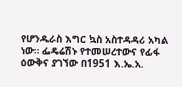የሆንዱራስ እግር ኳስ አስተዳዳሪ አካል ነው። ፌዴሬሽኑ የተመሠረተውና የፊፋ ዕውቅና ያገኘው በ1951 እ.ኤ.አ.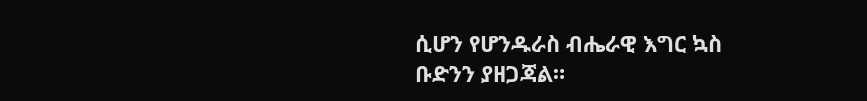ሲሆን የሆንዱራስ ብሔራዊ እግር ኳስ ቡድንን ያዘጋጃል።